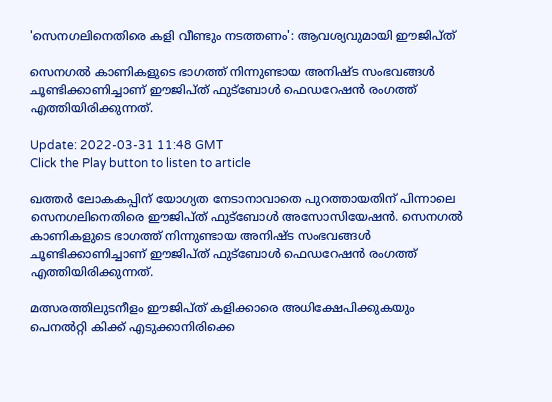'സെനഗലിനെതിരെ കളി വീണ്ടും നടത്തണം': ആവശ്യവുമായി ഈജിപ്ത്

സെനഗൽ കാണികളുടെ ഭാഗത്ത് നിന്നുണ്ടായ അനിഷ്ട സംഭവങ്ങൾ ചൂണ്ടിക്കാണിച്ചാണ് ഈജിപ്ത് ഫുട്‌ബോൾ ഫെഡറേഷൻ രംഗത്ത് എത്തിയിരിക്കുന്നത്.

Update: 2022-03-31 11:48 GMT
Click the Play button to listen to article

ഖത്തർ ലോകകപ്പിന് യോഗ്യത നേടാനാവാതെ പുറത്തായതിന് പിന്നാലെ സെനഗലിനെതിരെ ഈജിപ്ത് ഫുട്‌ബോൾ അസോസിയേഷൻ. സെനഗൽ കാണികളുടെ ഭാഗത്ത് നിന്നുണ്ടായ അനിഷ്ട സംഭവങ്ങൾ ചൂണ്ടിക്കാണിച്ചാണ് ഈജിപ്ത് ഫുട്‌ബോൾ ഫെഡറേഷൻ രംഗത്ത് എത്തിയിരിക്കുന്നത്.

മത്സരത്തിലുടനീളം ഈജിപ്ത് കളിക്കാരെ അധിക്ഷേപിക്കുകയും പെനൽറ്റി കിക്ക് എടുക്കാനിരിക്കെ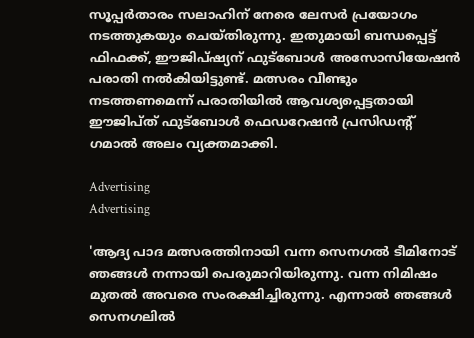സൂപ്പർതാരം സലാഹിന് നേരെ ലേസർ പ്രയോഗം നടത്തുകയും ചെയ്തിരുന്നു. ഇതുമായി ബന്ധപ്പെട്ട് ഫിഫക്ക്, ഈജിപ്ഷ്യന് ഫുട്‌ബോള്‍ അസോസിയേഷന്‍ പരാതി നല്‍കിയിട്ടുണ്ട്. മത്സരം വീണ്ടും നടത്തണമെന്ന് പരാതിയില്‍ ആവശ്യപ്പെട്ടതായി ഈജിപ്ത് ഫുട്‌ബോൾ ഫെഡറേഷൻ പ്രസിഡന്റ് ഗമാൽ അലം വ്യക്തമാക്കി.

Advertising
Advertising

'ആദ്യ പാദ മത്സരത്തിനായി വന്ന സെനഗല്‍ ടീമിനോട് ഞങ്ങൾ നന്നായി പെരുമാറിയിരുന്നു. വന്ന നിമിഷം മുതൽ അവരെ സംരക്ഷിച്ചിരുന്നു. എന്നാല്‍ ഞങ്ങൾ സെനഗലിൽ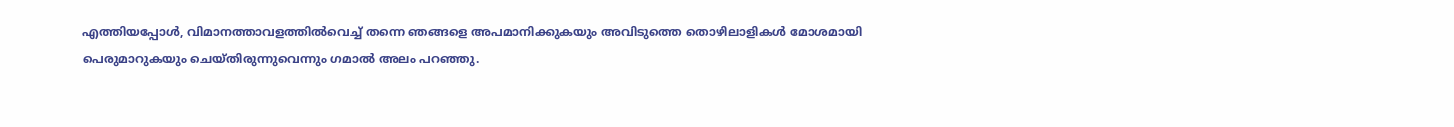എത്തിയപ്പോൾ, വിമാനത്താവളത്തിൽവെച്ച് തന്നെ ഞങ്ങളെ അപമാനിക്കുകയും അവിടുത്തെ തൊഴിലാളികള്‍ മോശമായി പെരുമാറുകയും ചെയ്തിരുന്നുവെന്നും ഗമാൽ അലം പറഞ്ഞു.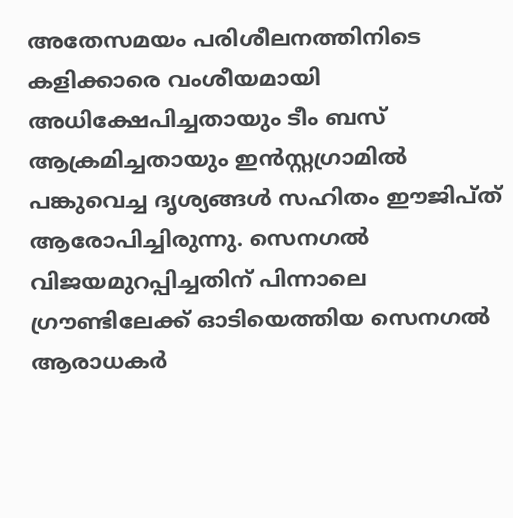അതേസമയം പരിശീലനത്തിനിടെ കളിക്കാരെ വംശീയമായി അധിക്ഷേപിച്ചതായും ടീം ബസ് ആക്രമിച്ചതായും ഇന്‍സ്റ്റഗ്രാമില്‍ പങ്കുവെച്ച ദൃശ്യങ്ങള്‍ സഹിതം ഈജിപ്ത് ആരോപിച്ചിരുന്നു. സെനഗല്‍ വിജയമുറപ്പിച്ചതിന് പിന്നാലെ ഗ്രൗണ്ടിലേക്ക് ഓടിയെത്തിയ സെനഗല്‍ ആരാധകര്‍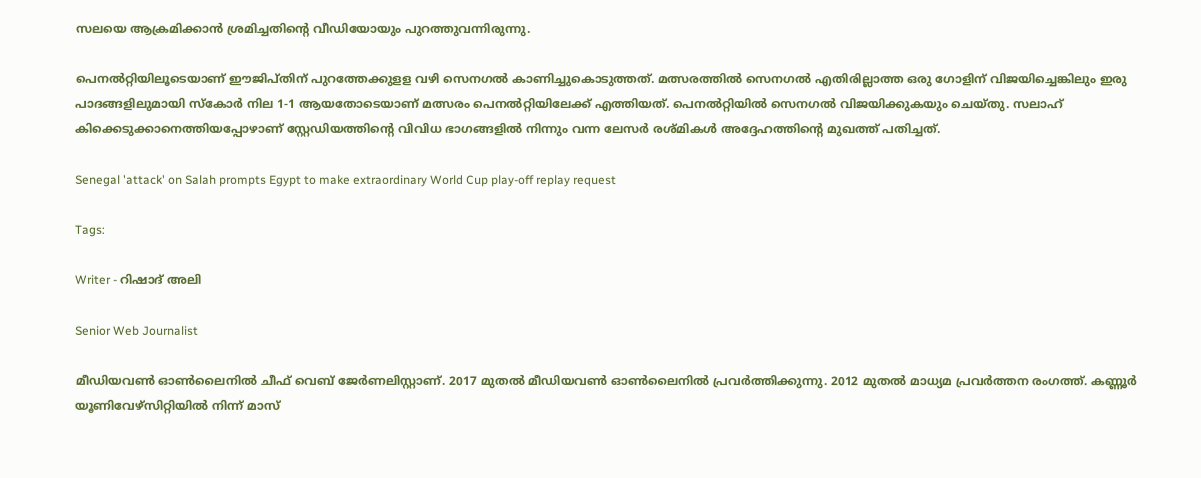സലയെ ആക്രമിക്കാന്‍ ശ്രമിച്ചതിന്റെ വീഡിയോയും പുറത്തുവന്നിരുന്നു.

പെനല്‍റ്റിയിലൂടെയാണ് ഈജിപ്തിന് പുറത്തേക്കുളള വഴി സെനഗൽ കാണിച്ചുകൊടുത്തത്. മത്സരത്തിൽ സെനഗൽ എതിരില്ലാത്ത ഒരു ഗോളിന് വിജയിച്ചെങ്കിലും ഇരു പാദങ്ങളിലുമായി സ്‌കോർ നില 1-1 ആയതോടെയാണ് മത്സരം പെനൽറ്റിയിലേക്ക് എത്തിയത്. പെനൽറ്റിയിൽ സെനഗൽ വിജയിക്കുകയും ചെയ്തു. സലാഹ് കിക്കെടുക്കാനെത്തിയപ്പോഴാണ് സ്റ്റേഡിയത്തിന്റെ വിവിധ ഭാഗങ്ങളിൽ നിന്നും വന്ന ലേസർ രശ്മികൾ അദ്ദേഹത്തിന്റെ മുഖത്ത് പതിച്ചത്.

Senegal 'attack' on Salah prompts Egypt to make extraordinary World Cup play-off replay request

Tags:

Writer - റിഷാദ് അലി

Senior Web Journalist

മീഡിയവൺ ഓൺലൈനിൽ ചീഫ് വെബ് ജേർണലിസ്റ്റാണ്. 2017 മുതൽ മീഡിയവൺ ഓൺലൈനിൽ പ്രവർത്തിക്കുന്നു. 2012 മുതൽ മാധ്യമ പ്രവർത്തന രംഗത്ത്. കണ്ണൂര്‍ യൂണിവേഴ്‌സിറ്റിയിൽ നിന്ന് മാസ്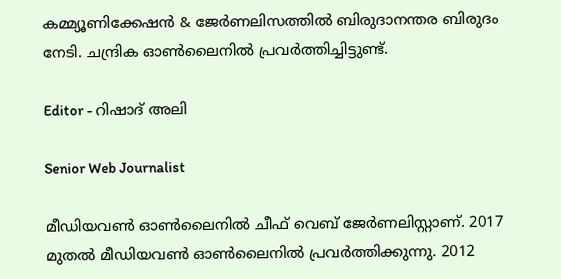കമ്മ്യൂണിക്കേഷന്‍ & ജേര്‍ണലിസത്തില്‍ ബിരുദാനന്തര ബിരുദം നേടി. ചന്ദ്രിക ഓണ്‍ലൈനില്‍ പ്രവര്‍ത്തിച്ചിട്ടുണ്ട്.

Editor - റിഷാദ് അലി

Senior Web Journalist

മീഡിയവൺ ഓൺലൈനിൽ ചീഫ് വെബ് ജേർണലിസ്റ്റാണ്. 2017 മുതൽ മീഡിയവൺ ഓൺലൈനിൽ പ്രവർത്തിക്കുന്നു. 2012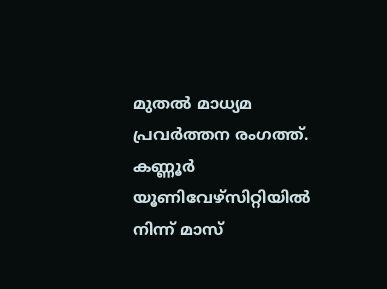മുതൽ മാധ്യമ പ്രവർത്തന രംഗത്ത്. കണ്ണൂര്‍ യൂണിവേഴ്‌സിറ്റിയിൽ നിന്ന് മാസ്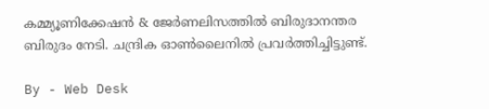കമ്മ്യൂണിക്കേഷന്‍ & ജേര്‍ണലിസത്തില്‍ ബിരുദാനന്തര ബിരുദം നേടി. ചന്ദ്രിക ഓണ്‍ലൈനില്‍ പ്രവര്‍ത്തിച്ചിട്ടുണ്ട്.

By - Web Desk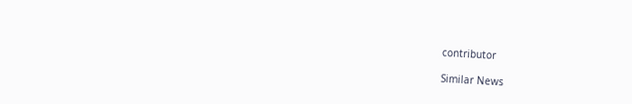contributor

Similar News